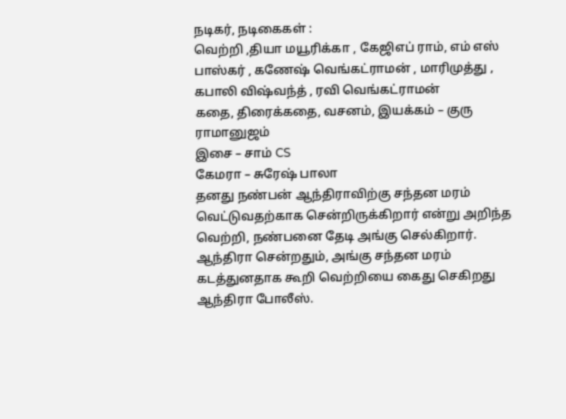நடிகர், நடிகைகள் :
வெற்றி ,தியா மயூரிக்கா , கேஜிஎப் ராம், எம் எஸ் பாஸ்கர் , கணேஷ் வெங்கட்ராமன் , மாரிமுத்து , கபாலி விஷ்வந்த் , ரவி வெங்கட்ராமன்
கதை, திரைக்கதை, வசனம், இயக்கம் – குரு ராமானுஜம்
இசை – சாம் CS
கேமரா – சுரேஷ் பாலா
தனது நண்பன் ஆந்திராவிற்கு சந்தன மரம் வெட்டுவதற்காக சென்றிருக்கிறார் என்று அறிந்த வெற்றி, நண்பனை தேடி அங்கு செல்கிறார்.
ஆந்திரா சென்றதும், அங்கு சந்தன மரம் கடத்துனதாக கூறி வெற்றியை கைது செகிறது ஆந்திரா போலீஸ்.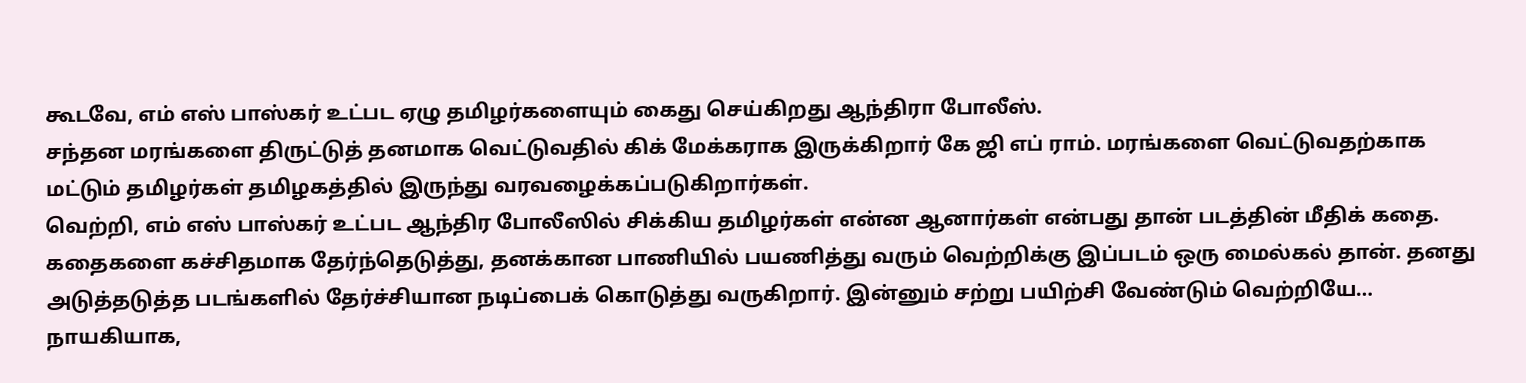கூடவே, எம் எஸ் பாஸ்கர் உட்பட ஏழு தமிழர்களையும் கைது செய்கிறது ஆந்திரா போலீஸ்.
சந்தன மரங்களை திருட்டுத் தனமாக வெட்டுவதில் கிக் மேக்கராக இருக்கிறார் கே ஜி எப் ராம். மரங்களை வெட்டுவதற்காக மட்டும் தமிழர்கள் தமிழகத்தில் இருந்து வரவழைக்கப்படுகிறார்கள்.
வெற்றி, எம் எஸ் பாஸ்கர் உட்பட ஆந்திர போலீஸில் சிக்கிய தமிழர்கள் என்ன ஆனார்கள் என்பது தான் படத்தின் மீதிக் கதை.
கதைகளை கச்சிதமாக தேர்ந்தெடுத்து, தனக்கான பாணியில் பயணித்து வரும் வெற்றிக்கு இப்படம் ஒரு மைல்கல் தான். தனது அடுத்தடுத்த படங்களில் தேர்ச்சியான நடிப்பைக் கொடுத்து வருகிறார். இன்னும் சற்று பயிற்சி வேண்டும் வெற்றியே…
நாயகியாக,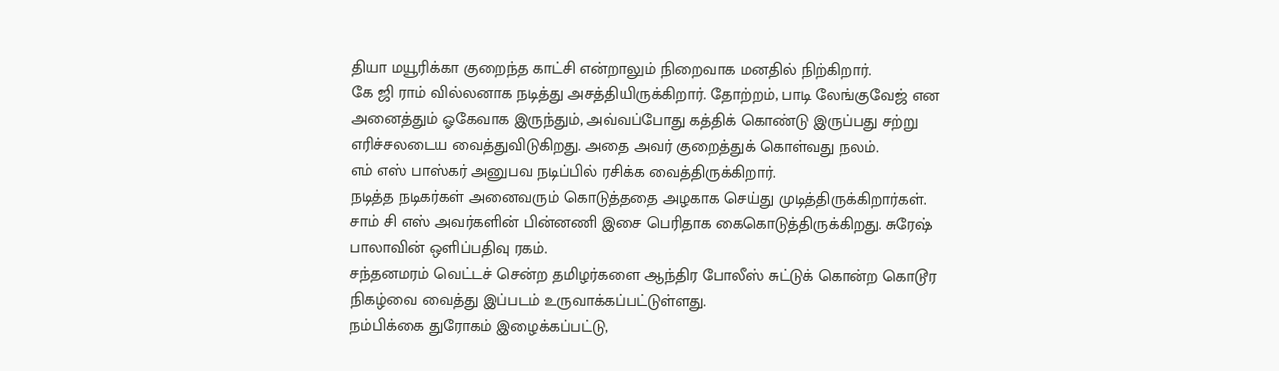தியா மயூரிக்கா குறைந்த காட்சி என்றாலும் நிறைவாக மனதில் நிற்கிறார்.
கே ஜி ராம் வில்லனாக நடித்து அசத்தியிருக்கிறார். தோற்றம், பாடி லேங்குவேஜ் என அனைத்தும் ஓகேவாக இருந்தும், அவ்வப்போது கத்திக் கொண்டு இருப்பது சற்று எரிச்சலடைய வைத்துவிடுகிறது. அதை அவர் குறைத்துக் கொள்வது நலம்.
எம் எஸ் பாஸ்கர் அனுபவ நடிப்பில் ரசிக்க வைத்திருக்கிறார்.
நடித்த நடிகர்கள் அனைவரும் கொடுத்ததை அழகாக செய்து முடித்திருக்கிறார்கள்.
சாம் சி எஸ் அவர்களின் பின்னணி இசை பெரிதாக கைகொடுத்திருக்கிறது. சுரேஷ் பாலாவின் ஒளிப்பதிவு ரகம்.
சந்தனமரம் வெட்டச் சென்ற தமிழர்களை ஆந்திர போலீஸ் சுட்டுக் கொன்ற கொடூர நிகழ்வை வைத்து இப்படம் உருவாக்கப்பட்டுள்ளது.
நம்பிக்கை துரோகம் இழைக்கப்பட்டு,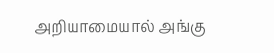அறியாமையால் அங்கு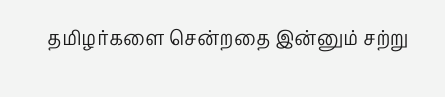தமிழர்களை சென்றதை இன்னும் சற்று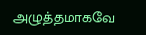அழுத்தமாகவே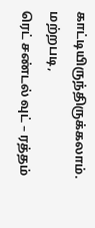காட்டியிருந்திருக்கலாம்.
மற்றபடி,
ரெட் சண்டல் வுட் – ரத்தம்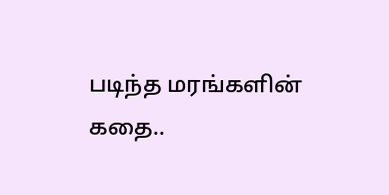படிந்த மரங்களின் கதை..